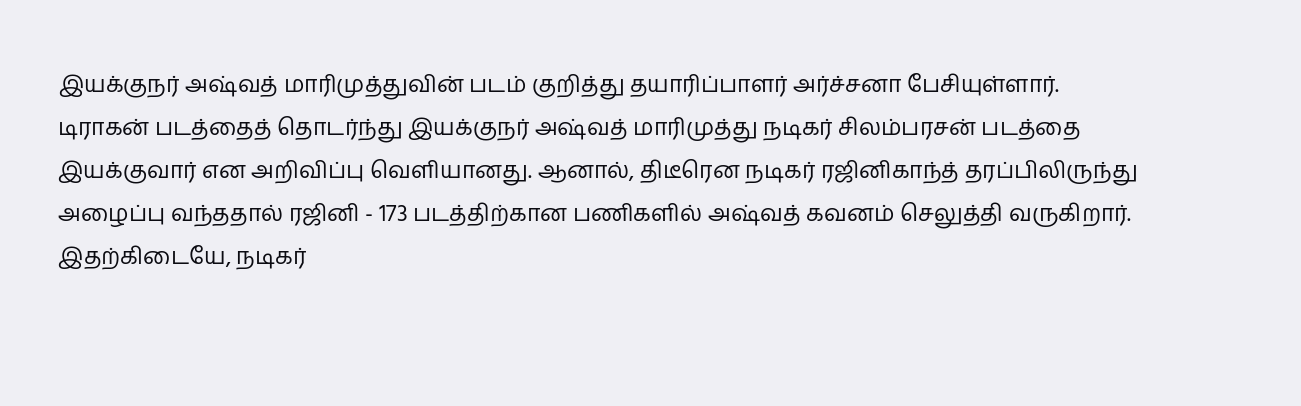இயக்குநர் அஷ்வத் மாரிமுத்துவின் படம் குறித்து தயாரிப்பாளர் அர்ச்சனா பேசியுள்ளார்.
டிராகன் படத்தைத் தொடர்ந்து இயக்குநர் அஷ்வத் மாரிமுத்து நடிகர் சிலம்பரசன் படத்தை இயக்குவார் என அறிவிப்பு வெளியானது. ஆனால், திடீரென நடிகர் ரஜினிகாந்த் தரப்பிலிருந்து அழைப்பு வந்ததால் ரஜினி - 173 படத்திற்கான பணிகளில் அஷ்வத் கவனம் செலுத்தி வருகிறார்.
இதற்கிடையே, நடிகர்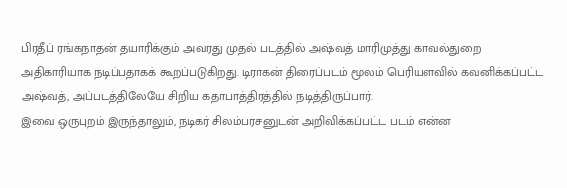பிரதீப் ரங்கநாதன் தயாரிக்கும் அவரது முதல் படத்தில் அஷ்வத் மாரிமுத்து காவல்துறை அதிகாரியாக நடிப்பதாகக் கூறப்படுகிறது. டிராகன் திரைப்படம் மூலம் பெரியளவில் கவனிக்கப்பட்ட அஷ்வத், அப்படத்திலேயே சிறிய கதாபாத்திரத்தில் நடித்திருப்பார்.
இவை ஒருபுறம் இருந்தாலும், நடிகர் சிலம்பரசனுடன் அறிவிக்கப்பட்ட படம் என்ன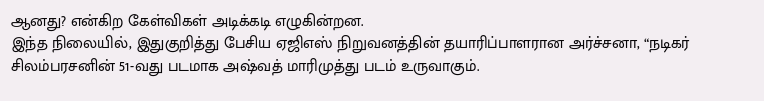ஆனது? என்கிற கேள்விகள் அடிக்கடி எழுகின்றன.
இந்த நிலையில், இதுகுறித்து பேசிய ஏஜிஎஸ் நிறுவனத்தின் தயாரிப்பாளரான அர்ச்சனா, “நடிகர் சிலம்பரசனின் 51-வது படமாக அஷ்வத் மாரிமுத்து படம் உருவாகும்.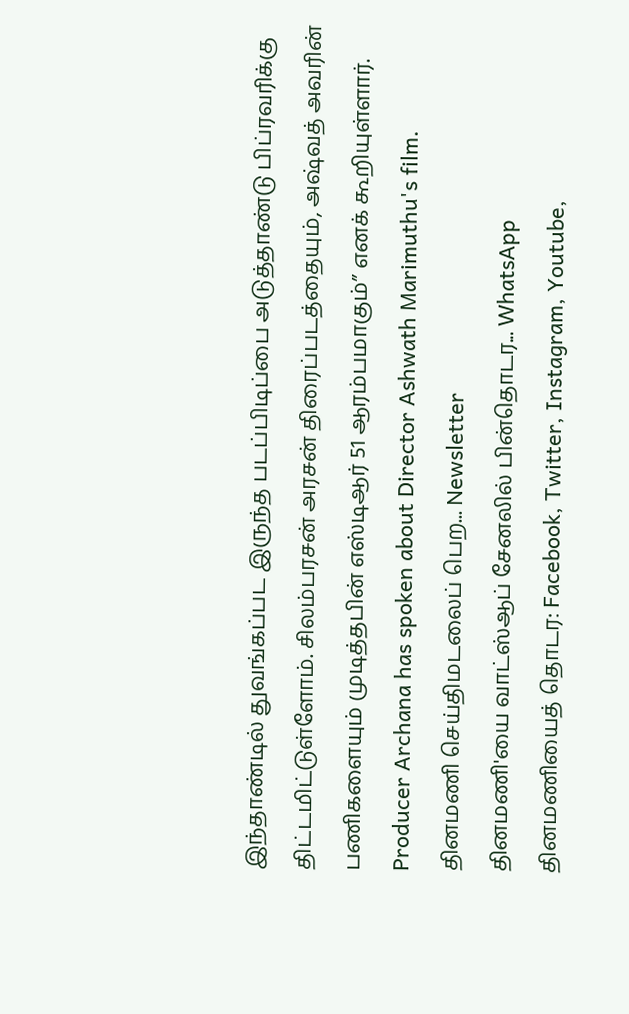இந்தாண்டில் துவங்கப்பட இருந்த படப்பிடிப்பை அடுத்தாண்டு பிப்ரவரிக்கு திட்டமிட்டுள்ளோம். சிலம்பரசன் அரசன் திரைப்படத்தையும், அஷ்வத் அவரின் பணிகளையும் முடித்தபின் எஸ்டிஆர் 51 ஆரம்பமாகும்” எனக் கூறியுள்ளார்.
Producer Archana has spoken about Director Ashwath Marimuthu's film.
தினமணி செய்திமடலைப் பெற... Newsletter
தினமணி'யை வாட்ஸ்ஆப் சேனலில் பின்தொடர... WhatsApp
தினமணியைத் தொடர: Facebook, Twitter, Instagram, Youtube,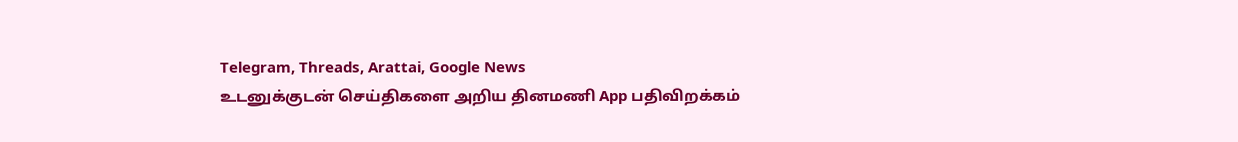Telegram, Threads, Arattai, Google News
உடனுக்குடன் செய்திகளை அறிய தினமணி App பதிவிறக்கம்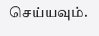செய்யவும்.